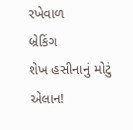રખેવાળ
બ્રેકિંગ
શેખ હસીનાનું મોટું એલાન!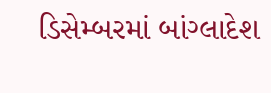ડિસેમ્બરમાં બાંગ્લાદેશ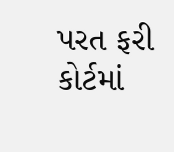પરત ફરી કોર્ટમાં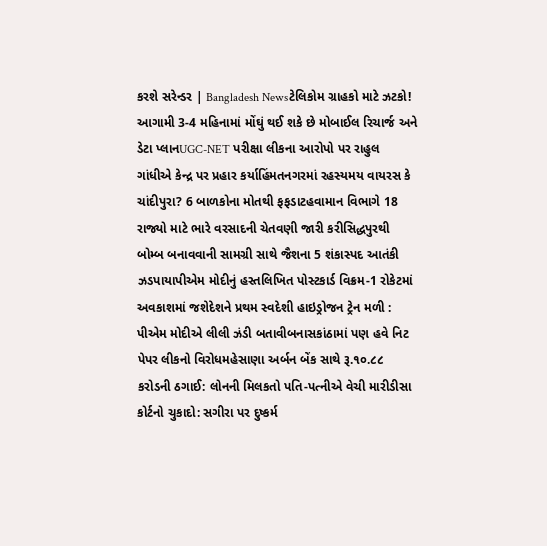કરશે સરેન્ડર | Bangladesh Newsટેલિકોમ ગ્રાહકો માટે ઝટકો! આગામી 3-4 મહિનામાં મોંઘું થઈ શકે છે મોબાઈલ રિચાર્જ અને ડેટા પ્લાનUGC-NET પરીક્ષા લીકના આરોપો પર રાહુલ ગાંધીએ કેન્દ્ર પર પ્રહાર કર્યાહિંમતનગરમાં રહસ્યમય વાયરસ કે ચાંદીપુરા? 6 બાળકોના મોતથી ફફડાટહવામાન વિભાગે 18 રાજ્યો માટે ભારે વરસાદની ચેતવણી જારી કરીસિદ્ધપુરથી બોમ્બ બનાવવાની સામગ્રી સાથે જૈશના 5 શંકાસ્પદ આતંકી ઝડપાયાપીએમ મોદીનું હસ્તલિખિત પોસ્ટકાર્ડ વિક્રમ-1 રોકેટમાં અવકાશમાં જશેદેશને પ્રથમ સ્વદેશી હાઇડ્રોજન ટ્રેન મળી : પીએમ મોદીએ લીલી ઝંડી બતાવીબનાસકાંઠામાં પણ હવે નિટ પેપર લીકનો વિરોધમહેસાણા અર્બન બેંક સાથે રૂ.૧૦.૮૮ કરોડની ઠગાઈ: લોનની મિલકતો પતિ-પત્નીએ વેચી મારીડીસા કોર્ટનો ચુકાદો: સગીરા પર દુષ્કર્મ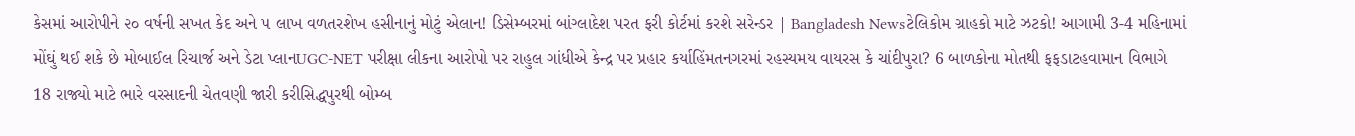કેસમાં આરોપીને ૨૦ વર્ષની સખત કેદ અને ૫ લાખ વળતરશેખ હસીનાનું મોટું એલાન! ડિસેમ્બરમાં બાંગ્લાદેશ પરત ફરી કોર્ટમાં કરશે સરેન્ડર | Bangladesh Newsટેલિકોમ ગ્રાહકો માટે ઝટકો! આગામી 3-4 મહિનામાં મોંઘું થઈ શકે છે મોબાઈલ રિચાર્જ અને ડેટા પ્લાનUGC-NET પરીક્ષા લીકના આરોપો પર રાહુલ ગાંધીએ કેન્દ્ર પર પ્રહાર કર્યાહિંમતનગરમાં રહસ્યમય વાયરસ કે ચાંદીપુરા? 6 બાળકોના મોતથી ફફડાટહવામાન વિભાગે 18 રાજ્યો માટે ભારે વરસાદની ચેતવણી જારી કરીસિદ્ધપુરથી બોમ્બ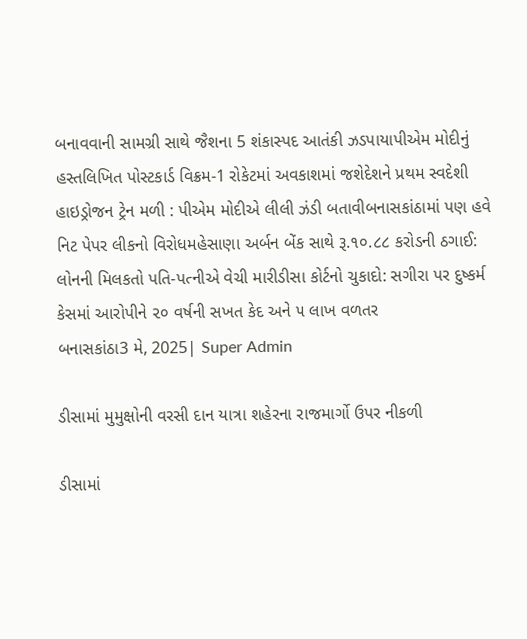બનાવવાની સામગ્રી સાથે જૈશના 5 શંકાસ્પદ આતંકી ઝડપાયાપીએમ મોદીનું હસ્તલિખિત પોસ્ટકાર્ડ વિક્રમ-1 રોકેટમાં અવકાશમાં જશેદેશને પ્રથમ સ્વદેશી હાઇડ્રોજન ટ્રેન મળી : પીએમ મોદીએ લીલી ઝંડી બતાવીબનાસકાંઠામાં પણ હવે નિટ પેપર લીકનો વિરોધમહેસાણા અર્બન બેંક સાથે રૂ.૧૦.૮૮ કરોડની ઠગાઈ: લોનની મિલકતો પતિ-પત્નીએ વેચી મારીડીસા કોર્ટનો ચુકાદો: સગીરા પર દુષ્કર્મ કેસમાં આરોપીને ૨૦ વર્ષની સખત કેદ અને ૫ લાખ વળતર
બનાસકાંઠા3 મે, 2025| Super Admin

ડીસામાં મુમુક્ષોની વરસી દાન યાત્રા શહેરના રાજમાર્ગો ઉપર નીકળી

ડીસામાં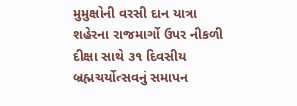મુમુક્ષોની વરસી દાન યાત્રા શહેરના રાજમાર્ગો ઉપર નીકળી
દીક્ષા સાથે ૩૧ દિવસીય બ્રહ્મચર્યોત્સવનું સમાપન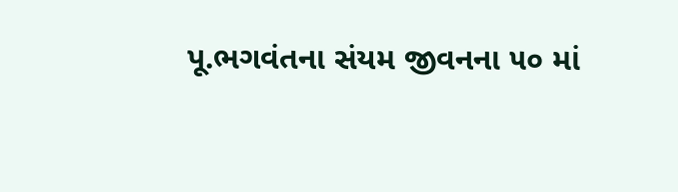પૂ.ભગવંતના સંયમ જીવનના ૫૦ માં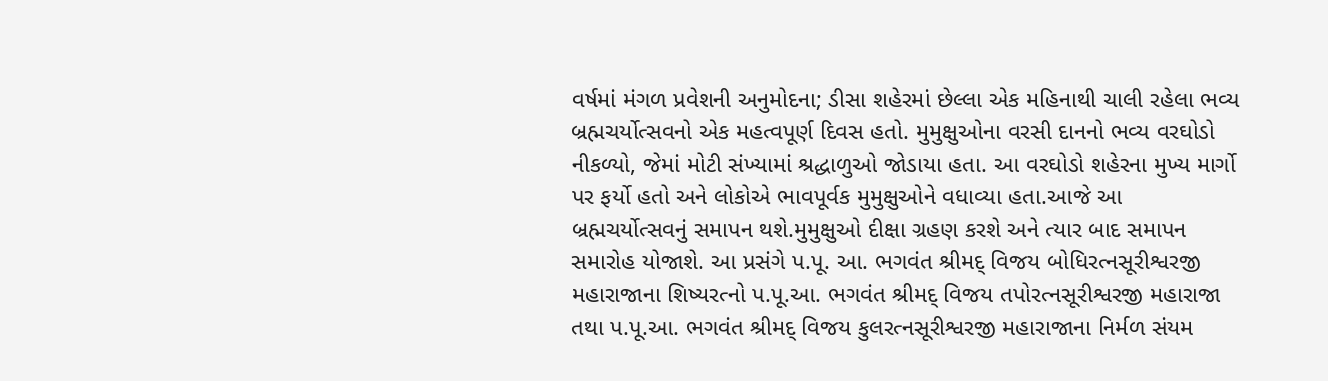વર્ષમાં મંગળ પ્રવેશની અનુમોદના; ડીસા શહેરમાં છેલ્લા એક મહિનાથી ચાલી રહેલા ભવ્ય બ્રહ્મચર્યોત્સવનો એક મહત્વપૂર્ણ દિવસ હતો. મુમુક્ષુઓના વરસી દાનનો ભવ્ય વરઘોડો નીકળ્યો, જેમાં મોટી સંખ્યામાં શ્રદ્ધાળુઓ જોડાયા હતા. આ વરઘોડો શહેરના મુખ્ય માર્ગો પર ફર્યો હતો અને લોકોએ ભાવપૂર્વક મુમુક્ષુઓને વધાવ્યા હતા.આજે આ બ્રહ્મચર્યોત્સવનું સમાપન થશે.મુમુક્ષુઓ દીક્ષા ગ્રહણ કરશે અને ત્યાર બાદ સમાપન સમારોહ યોજાશે. આ પ્રસંગે પ.પૂ. આ. ભગવંત શ્રીમદ્ વિજય બોધિરત્નસૂરીશ્વરજી મહારાજાના શિષ્યરત્નો પ.પૂ.આ. ભગવંત શ્રીમદ્ વિજય તપોરત્નસૂરીશ્વરજી મહારાજા તથા પ.પૂ.આ. ભગવંત શ્રીમદ્ વિજય કુલરત્નસૂરીશ્વરજી મહારાજાના નિર્મળ સંયમ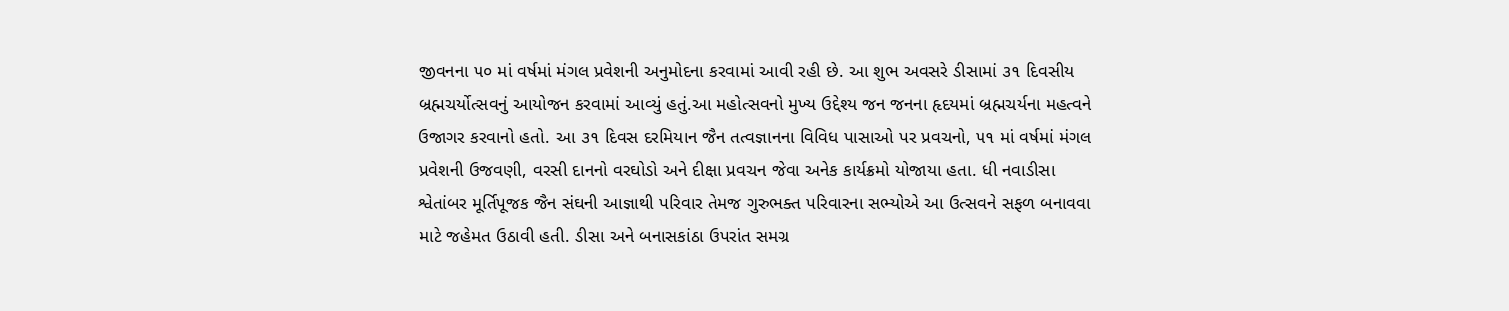જીવનના ૫૦ માં વર્ષમાં મંગલ પ્રવેશની અનુમોદના કરવામાં આવી રહી છે. આ શુભ અવસરે ડીસામાં ૩૧ દિવસીય બ્રહ્મચર્યોત્સવનું આયોજન કરવામાં આવ્યું હતું.આ મહોત્સવનો મુખ્ય ઉદ્દેશ્ય જન જનના હૃદયમાં બ્રહ્મચર્યના મહત્વને ઉજાગર કરવાનો હતો. આ ૩૧ દિવસ દરમિયાન જૈન તત્વજ્ઞાનના વિવિધ પાસાઓ પર પ્રવચનો, ૫૧ માં વર્ષમાં મંગલ પ્રવેશની ઉજવણી, વરસી દાનનો વરઘોડો અને દીક્ષા પ્રવચન જેવા અનેક કાર્યક્રમો યોજાયા હતા. ધી નવાડીસા શ્વેતાંબર મૂર્તિપૂજક જૈન સંઘની આજ્ઞાથી પરિવાર તેમજ ગુરુભક્ત પરિવારના સભ્યોએ આ ઉત્સવને સફળ બનાવવા માટે જહેમત ઉઠાવી હતી. ડીસા અને બનાસકાંઠા ઉપરાંત સમગ્ર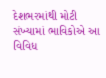દેશભરમાંથી મોટી સંખ્યામાં ભાવિકોએ આ વિવિધ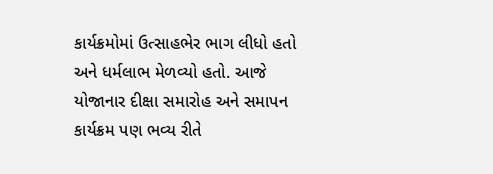કાર્યક્રમોમાં ઉત્સાહભેર ભાગ લીધો હતો અને ધર્મલાભ મેળવ્યો હતો. આજે યોજાનાર દીક્ષા સમારોહ અને સમાપન કાર્યક્રમ પણ ભવ્ય રીતે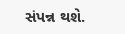સંપન્ન થશે.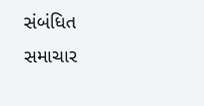સંબંધિત સમાચાર